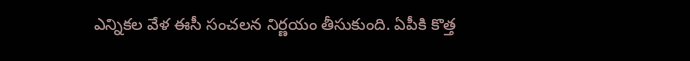ఎన్నికల వేళ ఈసీ సంచలన నిర్ణయం తీసుకుంది. ఏపీకి కొత్త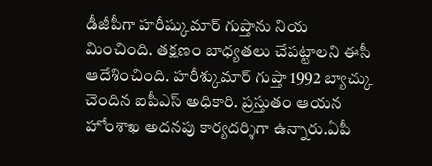డీజీపీగా హరీష్కుమార్ గుప్తాను నియ మించింది. తక్షణం బాధ్యతలు చేపట్టాలని ఈసీ ఆదేశించింది. హరీశ్కుమార్ గుప్తా 1992 బ్యాచ్కు చెందిన ఐపీఎస్ అధికారి. ప్రస్తుతం ఆయన హోంశాఖ అదనపు కార్యదర్శిగా ఉన్నారు.ఏపీ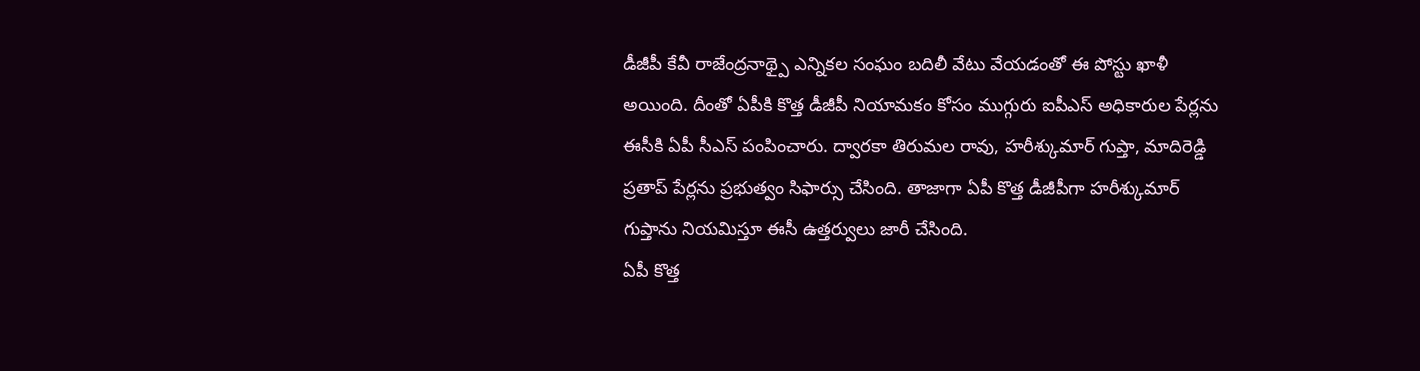డీజీపీ కేవీ రాజేంద్రనాథ్పై ఎన్నికల సంఘం బదిలీ వేటు వేయడంతో ఈ పోస్టు ఖాళీ అయింది. దీంతో ఏపీకి కొత్త డీజీపీ నియామకం కోసం ముగ్గురు ఐపీఎస్ అధికారుల పేర్లను ఈసీకి ఏపీ సీఎస్ పంపించారు. ద్వారకా తిరుమల రావు, హరీశ్కుమార్ గుప్తా, మాదిరెడ్డి ప్రతాప్ పేర్లను ప్రభుత్వం సిఫార్సు చేసింది. తాజాగా ఏపీ కొత్త డీజీపీగా హరీశ్కుమార్ గుప్తాను నియమిస్తూ ఈసీ ఉత్తర్వులు జారీ చేసింది.
ఏపీ కొత్త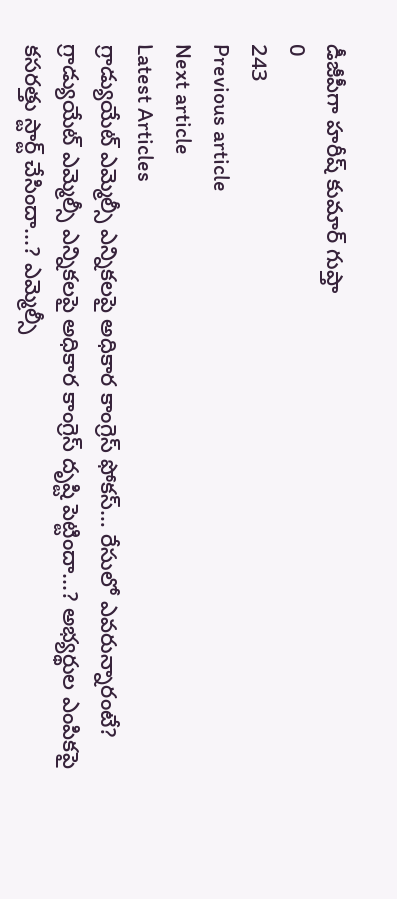డీజీపీగా హరీష్ కుమార్ గుప్తా
0
243
Previous article
Next article
Latest Articles
గ్రాడ్యుయేట్ ఎమ్మెల్సీ ఎన్నికలపై అధికార కాంగ్రెస్ ఫోకస్… రేసులో ఎవరున్నారంటే?
గ్రాడ్యుయేట్ ఎమ్మెల్సీ ఎన్నికలపై అధికార కాంగ్రెస్ దృష్టి పెట్టిందా...? అభ్యర్థుల ఎంపికపై కసరత్తు స్టార్ట్ చేసిందా...? ఎమ్మెల్సీ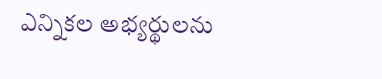ఎన్నికల అభ్యర్థులను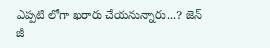ఎప్పటి లోగా ఖరారు చేయనున్నారు...? జెన్ జీ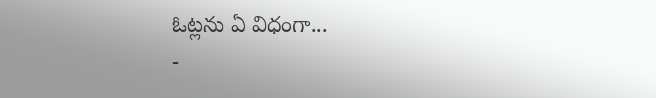ఓట్లను ఏ విధంగా...
-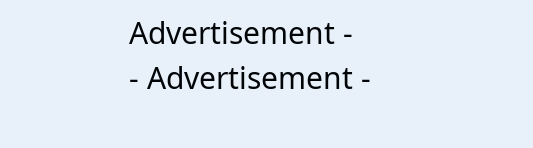Advertisement -
- Advertisement -